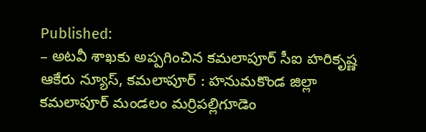Published:
– అటవీ శాఖకు అప్పగించిన కమలాపూర్ సీఐ హరికృష్ణ
ఆకేరు న్యూస్, కమలాపూర్ : హనుమకొండ జిల్లా కమలాపూర్ మండలం మర్రిపల్లిగూడెం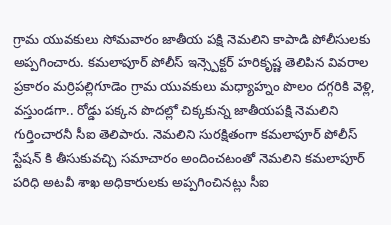గ్రామ యువకులు సోమవారం జాతీయ పక్షి నెమలిని కాపాడి పోలీసులకు అప్పగించారు. కమలాపూర్ పోలీస్ ఇన్స్పెక్టర్ హరికృష్ణ తెలిపిన వివరాల ప్రకారం మర్రిపల్లిగూడెం గ్రామ యువకులు మధ్యాహ్నం పొలం దగ్గరికి వెళ్లి, వస్తుండగా.. రోడ్డు పక్కన పొదల్లో చిక్కకున్న జాతీయపక్షి నెమలిని గుర్తించారనీ సీఐ తెలిపారు. నెమలిని సురక్షితంగా కమలాపూర్ పోలీస్ స్టేషన్ కి తీసుకువచ్చి సమాచారం అందించటంతో నెమలిని కమలాపూర్ పరిధి అటవీ శాఖ అధికారులకు అప్పగించినట్లు సీఐ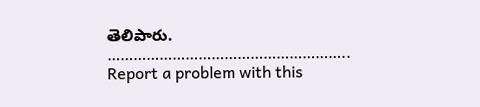తెలిపారు.
………………………………………………..
Report a problem with this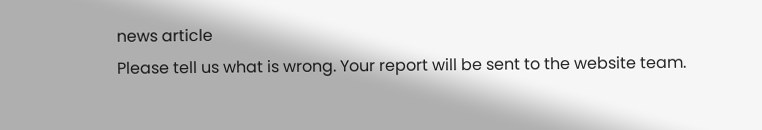news article
Please tell us what is wrong. Your report will be sent to the website team.